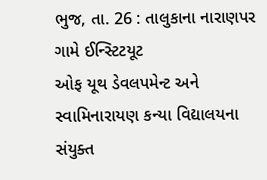ભુજ, તા. 26 : તાલુકાના નારાણપર ગામે ઈન્સ્ટિટયૂટ
ઓફ યૂથ ડેવલપમેન્ટ અને સ્વામિનારાયણ કન્યા વિદ્યાલયના સંયુક્ત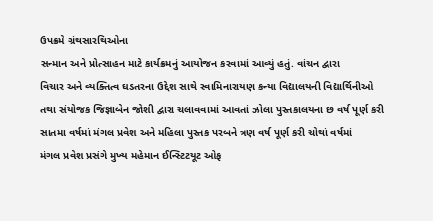ઉપક્રમે ગ્રંથસારથિઓના
સન્માન અને પ્રોત્સાહન માટે કાર્યક્રમનું આયોજન કરવામાં આવ્યું હતું. વાંચન દ્વારા
વિચાર અને વ્યક્તિત્વ ઘડતરના ઉદ્દેશ સાથે સ્વામિનારાયણ કન્યા વિદ્યાલયની વિદ્યાર્થિનીઓ
તથા સંયોજક જિજ્ઞાબેન જોશી દ્વારા ચલાવવામાં આવતાં ઝોલા પુસ્તકાલયના છ વર્ષ પૂર્ણ કરી
સાતમા વર્ષમાં મંગલ પ્રવેશ અને મહિલા પુસ્તક પરબને ત્રણ વર્ષ પૂર્ણ કરી ચોથાં વર્ષમાં
મંગલ પ્રવેશ પ્રસંગે મુખ્ય મહેમાન ઈન્સ્ટિટયૂટ ઓફ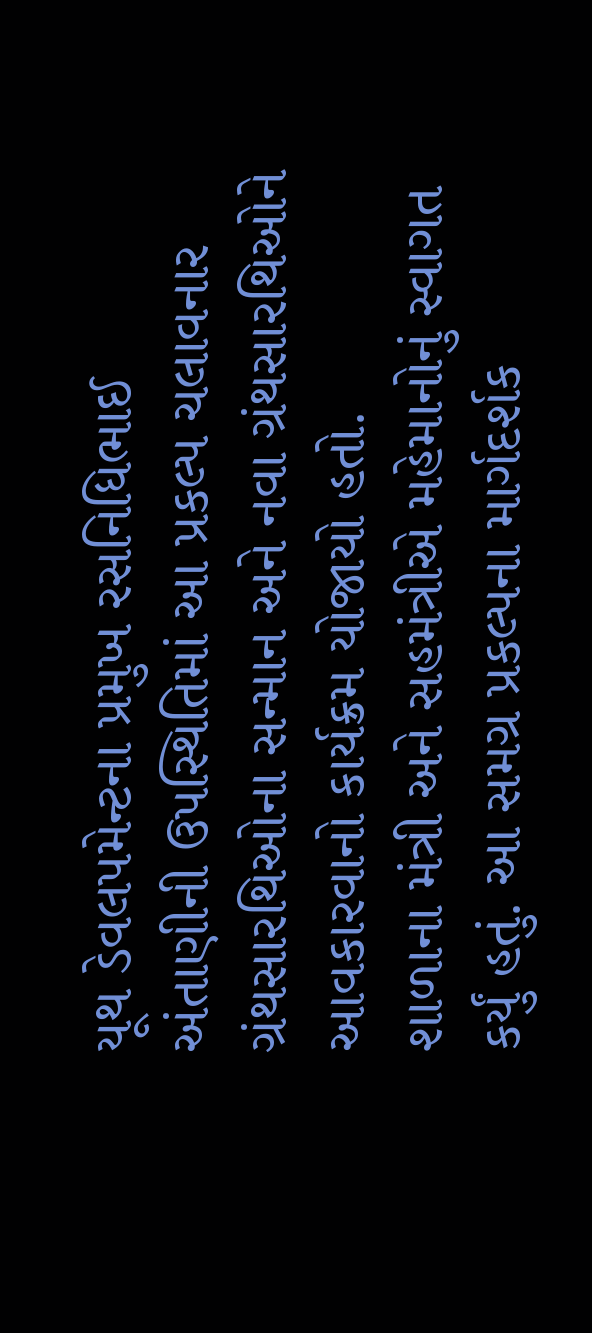યૂથ ડેવલપમેન્ટના પ્રમુખ રસનિધિભાઈ
અંતાણીની ઉપસ્થિતિમાં આ પ્રકલ્પ ચલાવનાર ગ્રંથસારથિઓના સન્માન અને નવા ગ્રંથસારથિઓને આવકારવાનો કાર્યક્રમ યોજાયો હતો.
શાળાના મંત્રી અને સહમંત્રીએ મહેમાનોનું સ્વાગત કર્યું હતું. આ સમગ્ર પ્રકલ્પના માર્ગદર્શક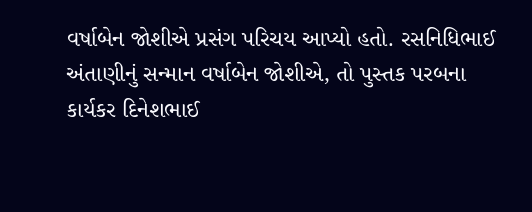વર્ષાબેન જોશીએ પ્રસંગ પરિચય આપ્યો હતો. રસનિધિભાઈ અંતાણીનું સન્માન વર્ષાબેન જોશીએ, તો પુસ્તક પરબના કાર્યકર દિનેશભાઈ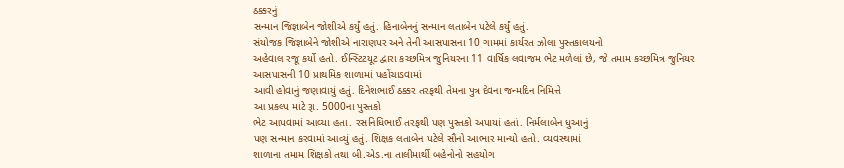ઠક્કરનું
સન્માન જિજ્ઞાબેન જોશીએ કર્યું હતું. હિનાબેનનું સન્માન લતાબેન પટેલે કર્યું હતું.
સંયોજક જિજ્ઞાબેને જોશીએ નારાણપર અને તેની આસપાસના 10 ગામમાં કાર્યરત ઝોલા પુસ્તકાલયનો
અહેવાલ રજૂ કર્યો હતો. ઈન્સ્ટિટયૂટ દ્વારા કચ્છમિત્ર જુનિયરના 11 વાર્ષિક લવાજમ ભેટ મળેલાં છે, જે તમામ કચ્છમિત્ર જુનિયર આસપાસની 10 પ્રાથમિક શાળામાં પહોંચાડવામાં
આવી હોવાનું જણાવાયું હતું. દિનેશભાઈ ઠક્કર તરફથી તેમના પુત્ર દેવના જન્મદિન નિમિત્તે
આ પ્રકલ્પ માટે રૂા. 5000ના પુસ્તકો
ભેટ આપવામાં આવ્યા હતા. રસનિધિભાઈ તરફથી પણ પુસ્તકો અપાયાં હતાં. નિર્મલાબેન ધુઆનું
પણ સન્માન કરવામાં આવ્યું હતું. શિક્ષક લતાબેન પટેલે સૌનો આભાર માન્યો હતો. વ્યવસ્થામાં
શાળાના તમામ શિક્ષકો તથા બી.એડ.ના તાલીમાર્થી બહેનોનો સહયોગ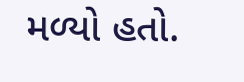મળ્યો હતો.